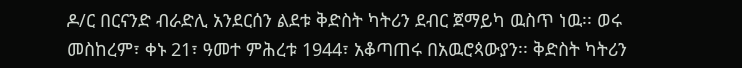ዶ/ር በርናንድ ብራድሊ አንደርሰን ልደቱ ቅድስት ካትሪን ደብር ጀማይካ ዉስጥ ነዉ፡፡ ወሩ መስከረም፣ ቀኑ 21፣ ዓመተ ምሕረቱ 1944፣ አቆጣጠሩ በአዉሮጳውያን፡፡ ቅድስት ካትሪን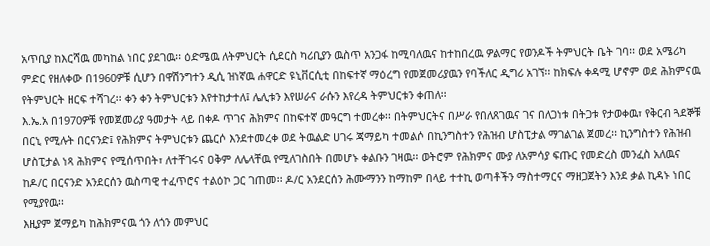አጥቢያ ከእርሻዉ መካከል ነበር ያደገዉ፡፡ ዕድሜዉ ለትምህርት ሲደርስ ካሪቢያን ዉስጥ አንጋፋ ከሚባለዉና ከተከበረዉ ዎልማር የወንዶች ትምህርት ቤት ገባ፡፡ ወደ አሜሪካ ምድር የዘለቀው በ1960ዎቹ ሲሆን በዋሽንግተን ዲሲ ዝነኛዉ ሐዋርድ ዩኒቨርሲቲ በከፍተኛ ማዕረግ የመጀመሪያዉን የባችለር ዲግሪ አገኘ፡፡ ከክፍሉ ቀዳሚ ሆኖም ወደ ሕክምናዉ የትምህርት ዘርፍ ተሻገረ፡፡ ቀን ቀን ትምህርቱን እየተከታተለ፤ ሌሊቱን እየሠራና ራሱን እየረዳ ትምህርቱን ቀጠለ፡፡
እ.ኤ.አ በ1970ዎቹ የመጀመሪያ ዓመታት ላይ በቀዶ ጥገና ሕክምና በከፍተኛ መዓርግ ተመረቀ፡፡ በትምህርትና በሥራ የበለጸገዉና ገና በለጋነቱ በትጋቱ የታወቀዉ፣ የቅርብ ጓደኞቹ በርኒ የሚሉት በርናንድ፤ የሕክምና ትምህርቱን ጨርሶ እንደተመረቀ ወደ ትዉልድ ሀገሩ ጃማይካ ተመልሶ በኪንግስተን የሕዝብ ሆስፒታል ማገልገል ጀመረ፡፡ ኪንግስተን የሕዝብ ሆስፒታል ነጻ ሕክምና የሚሰጥበት፣ ለተቸገሩና ዐቅም ለሌላቸዉ የሚለገስበት በመሆኑ ቀልቡን ገዛዉ፡፡ ወትሮም የሕክምና ሙያ ለአምሳያ ፍጡር የመድረስ መንፈስ አለዉና ከዶ/ር በርናንድ አንደርሰን ዉስጣዊ ተፈጥሮና ተልዕኮ ጋር ገጠመ፡፡ ዶ/ር አንደርሰን ሕሙማንን ከማከም በላይ ተተኪ ወጣቶችን ማስተማርና ማዘጋጀትን እንደ ቃል ኪዳኑ ነበር የሚያየዉ፡፡
እዚያም ጀማይካ ከሕክምናዉ ጎን ለጎን መምህር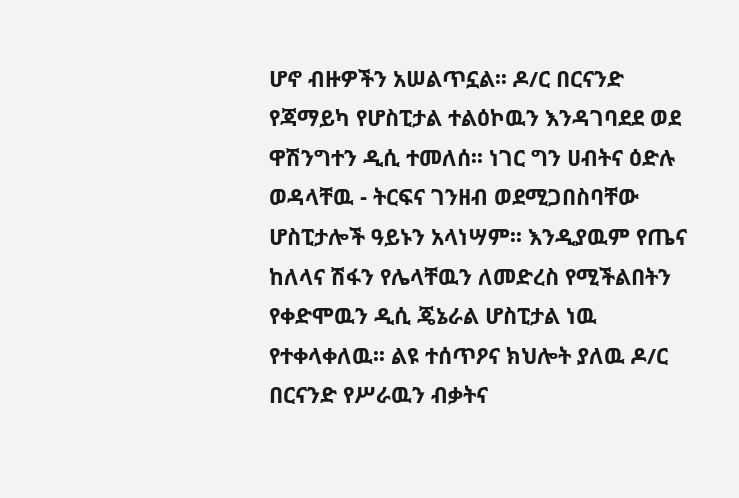ሆኖ ብዙዎችን አሠልጥኗል፡፡ ዶ/ር በርናንድ የጃማይካ የሆስፒታል ተልዕኮዉን እንዳገባደደ ወደ ዋሽንግተን ዲሲ ተመለሰ፡፡ ነገር ግን ሀብትና ዕድሉ ወዳላቸዉ - ትርፍና ገንዘብ ወደሚጋበስባቸው ሆስፒታሎች ዓይኑን አላነሣም፡፡ እንዲያዉም የጤና ከለላና ሽፋን የሌላቸዉን ለመድረስ የሚችልበትን የቀድሞዉን ዲሲ ጄኔራል ሆስፒታል ነዉ የተቀላቀለዉ፡፡ ልዩ ተሰጥዖና ክህሎት ያለዉ ዶ/ር በርናንድ የሥራዉን ብቃትና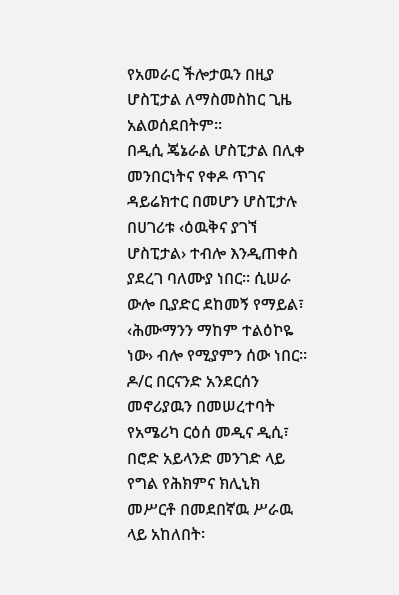የአመራር ችሎታዉን በዚያ ሆስፒታል ለማስመስከር ጊዜ አልወሰደበትም፡፡
በዲሲ ጄኔራል ሆስፒታል በሊቀ መንበርነትና የቀዶ ጥገና ዳይሬክተር በመሆን ሆስፒታሉ በሀገሪቱ ‹ዕዉቅና ያገኘ ሆስፒታል› ተብሎ እንዲጠቀስ ያደረገ ባለሙያ ነበር፡፡ ሲሠራ ውሎ ቢያድር ደከመኝ የማይል፣ ‹ሕሙማንን ማከም ተልዕኮዬ ነው› ብሎ የሚያምን ሰው ነበር፡፡ ዶ/ር በርናንድ አንደርሰን መኖሪያዉን በመሠረተባት የአሜሪካ ርዕሰ መዲና ዲሲ፣ በሮድ አይላንድ መንገድ ላይ የግል የሕክምና ክሊኒክ መሥርቶ በመደበኛዉ ሥራዉ ላይ አከለበት፡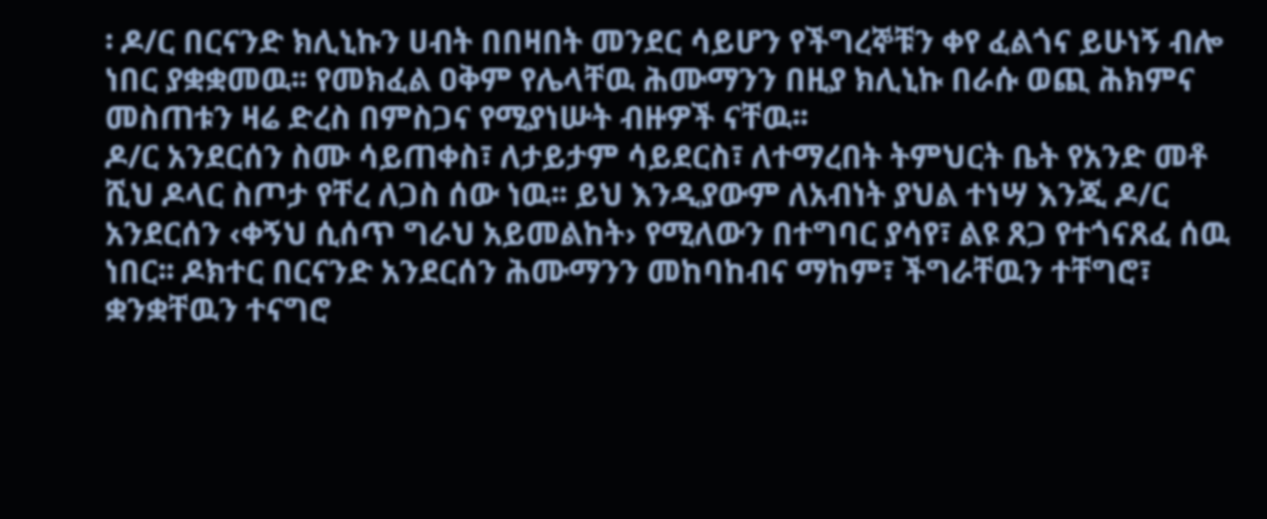፡ ዶ/ር በርናንድ ክሊኒኩን ሀብት በበዛበት መንደር ሳይሆን የችግረኞቹን ቀየ ፈልጎና ይሁነኝ ብሎ ነበር ያቋቋመዉ፡፡ የመክፈል ዐቅም የሌላቸዉ ሕሙማንን በዚያ ክሊኒኩ በራሱ ወጪ ሕክምና መስጠቱን ዛሬ ድረስ በምስጋና የሚያነሡት ብዙዎች ናቸዉ፡፡
ዶ/ር አንደርሰን ስሙ ሳይጠቀስ፣ ለታይታም ሳይደርስ፣ ለተማረበት ትምህርት ቤት የአንድ መቶ ሺህ ዶላር ስጦታ የቸረ ለጋስ ሰው ነዉ፡፡ ይህ እንዲያውም ለአብነት ያህል ተነሣ እንጂ ዶ/ር አንደርሰን ‹ቀኝህ ሲሰጥ ግራህ አይመልከት› የሚለውን በተግባር ያሳየ፣ ልዩ ጸጋ የተጎናጸፈ ሰዉ ነበር፡፡ ዶክተር በርናንድ አንደርሰን ሕሙማንን መከባከብና ማከም፣ ችግራቸዉን ተቸግሮ፣ ቋንቋቸዉን ተናግሮ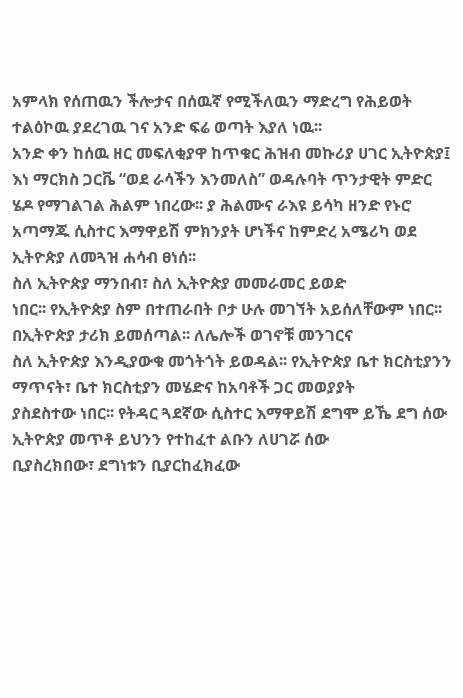አምላክ የሰጠዉን ችሎታና በሰዉኛ የሚችለዉን ማድረግ የሕይወት ተልዕኮዉ ያደረገዉ ገና አንድ ፍሬ ወጣት እያለ ነዉ፡፡
አንድ ቀን ከሰዉ ዘር መፍለቂያዋ ከጥቁር ሕዝብ መኩሪያ ሀገር ኢትዮጵያ፤ እነ ማርክስ ጋርቬ “ወደ ራሳችን እንመለስ” ወዳሉባት ጥንታዊት ምድር ሄዶ የማገልገል ሕልም ነበረው፡፡ ያ ሕልሙና ራእዩ ይሳካ ዘንድ የኑሮ አጣማጁ ሲስተር እማዋይሽ ምክንያት ሆነችና ከምድረ አሜሪካ ወደ ኢትዮጵያ ለመጓዝ ሐሳብ ፀነሰ፡፡
ስለ ኢትዮጵያ ማንበብ፣ ስለ ኢትዮጵያ መመራመር ይወድ
ነበር፡፡ የኢትዮጵያ ስም በተጠራበት ቦታ ሁሉ መገኘት አይሰለቸውም ነበር፡፡ በኢትዮጵያ ታሪክ ይመሰጣል፡፡ ለሌሎች ወገኖቹ መንገርና
ስለ ኢትዮጵያ እንዲያውቁ መጎትጎት ይወዳል፡፡ የኢትዮጵያ ቤተ ክርስቲያንን ማጥናት፣ ቤተ ክርስቲያን መሄድና ከአባቶች ጋር መወያያት
ያስደስተው ነበር፡፡ የትዳር ጓደኛው ሲስተር እማዋይሽ ደግሞ ይኼ ደግ ሰው ኢትዮጵያ መጥቶ ይህንን የተከፈተ ልቡን ለሀገሯ ሰው
ቢያስረክበው፣ ደግነቱን ቢያርከፈክፈው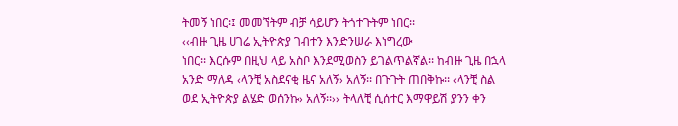ትመኝ ነበር፡፤ መመኘትም ብቻ ሳይሆን ትጎተጉትም ነበር፡፡
‹‹ብዙ ጊዜ ሀገሬ ኢትዮጵያ ገብተን እንድንሠራ እነግረው
ነበር፡፡ እርሱም በዚህ ላይ አስቦ እንደሚወስን ይገልጥልኛል፡፡ ከብዙ ጊዜ በኋላ አንድ ማለዳ ‹ላንቺ አስደናቂ ዜና አለኝ› አለኝ፡፡ በጉጉት ጠበቅኩ፡፡ ‹ላንቺ ስል
ወደ ኢትዮጵያ ልሄድ ወሰንኩ› አለኝ፡፡›› ትላለቺ ሲሰተር እማዋይሽ ያንን ቀን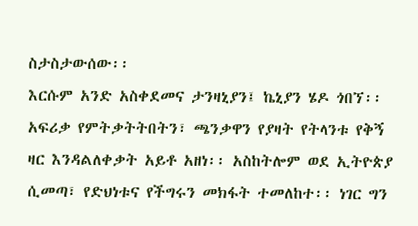ስታስታውሰው፡፡
እርሱም አንድ አስቀደመና ታንዛኒያን፤ ኬኒያን ሄዶ ጎበኘ፡፡ አፍሪቃ የምትቃትትበትን፣ ጫንቃዋን የያዛት የትላንቱ የቅኝ ዛር እንዳልለቀቃት አይቶ አዘነ፡፡ አስከትሎም ወደ ኢትዮጵያ ሲመጣ፣ የድህነቱና የችግሩን መክፋት ተመለከተ፡፡ ነገር ግን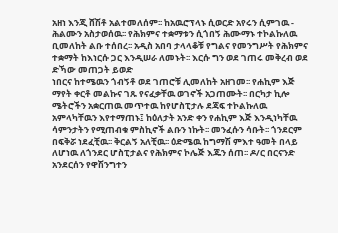አዘነ እንጂ ሸሽቶ አልተመለሰም፡፡ ከአዉሮፕላኑ ሲወርድ አየሩን ሲምገዉ - ሕልሙን አስታወሰዉ፡፡ የሕክምና ተቋማቱን ሲጎበኝ ሕሙማኑ ተኮልኩለዉ ቢመለከት ልቡ ተሰበረ፡፡ አዲስ አበባ ታላላቆቹ የግልና የመንግሥት የሕክምና ተቋማት ከእነርሱ ጋር እንዲሠራ ለመኑት፡፡ እርሱ ግን ወደ ገጠሩ መቅረብ ወደ ድኻው መጠጋት ይወድ
ነበርና ከተሜዉን ጎብኝቶ ወደ ገጠሮቹ ሊመለከት አዘገመ፡፡ የሐኪም እጅ ማየት ቀርቶ መልኩና ገጹ የናፈቃቸዉ ወገኖች አጋጠሙት፡፡ በርካታ ኪሎ ሜትሮችን አቋርጠዉ መጥተዉ ከየሆስፒታሉ ደጃፍ ተኮልኩለዉ አምላካቸዉን እየተማጠኑ፤ ከዕለታት አንድ ቀን የሐኪም እጅ እንዲነካቸዉ ሳምንታትን የሚጠብቁ ምስኪኖች ልቡን ነኩት፡፡ መንፈሱን ሳቡት፡፡ ጎንደርም በፍቅሯ ነደፈቺዉ፡፡ ቅርልኝ አለቺዉ፡፡ ዕድሜዉ ከግማሽ ምእተ ዓመት በላይ ለሆነዉ ለጎንደር ሆስፒታልና የሕክምና ኮሌጅ እጁን ሰጠ፡፡ ዶ/ር በርናንድ አንደርሰን የዋሽንግተን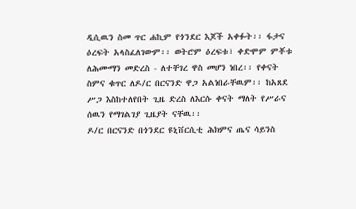ዲሲዉን ስመ ጥር ሐኪም የጎንደር እጆች አቀፉት፡፡ ፋታና ዕረፍት አላስፈለገውም፡፡ ወትሮም ዕረፍቱ፣ ቀድሞም ምቾቱ ለሕሙማን መድረስ - ለተቸገረ ዋስ መሆን ነበረ፡፡ የቀናት ስምና ቁጥር ለዶ/ር በርናንድ ዋጋ አልነበራቸዉም፡፡ ከአጸደ ሥጋ እስከተለየበት ጊዜ ድረስ ለእርሱ ቀናት ማለት የሥራና ሰዉን የማገልገያ ጊዜያት ናቸዉ፡፡
ዶ/ር በርናንድ በጎንደር ዩኒቨርሲቲ ሕክምና ጤና ሳይንስ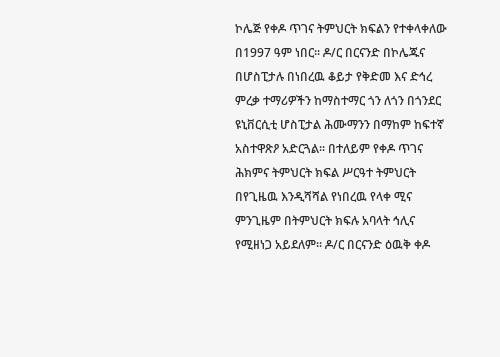ኮሌጅ የቀዶ ጥገና ትምህርት ክፍልን የተቀላቀለው በ1997 ዓም ነበር፡፡ ዶ/ር በርናንድ በኮሌጁና በሆስፒታሉ በነበረዉ ቆይታ የቅድመ እና ድኅረ ምረቃ ተማሪዎችን ከማስተማር ጎን ለጎን በጎንደር ዩኒቨርሲቲ ሆስፒታል ሕሙማንን በማከም ከፍተኛ አስተዋጽዖ አድርጓል፡፡ በተለይም የቀዶ ጥገና ሕክምና ትምህርት ክፍል ሥርዓተ ትምህርት በየጊዜዉ እንዲሻሻል የነበረዉ የላቀ ሚና ምንጊዜም በትምህርት ክፍሉ አባላት ኅሊና የሚዘነጋ አይደለም፡፡ ዶ/ር በርናንድ ዕዉቅ ቀዶ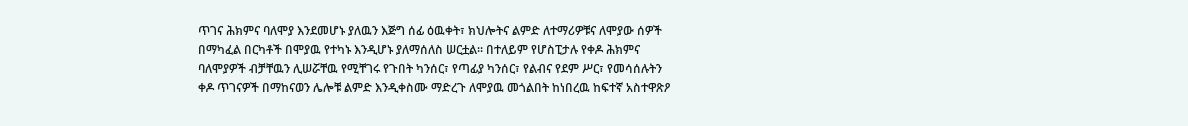ጥገና ሕክምና ባለሞያ እንደመሆኑ ያለዉን እጅግ ሰፊ ዕዉቀት፣ ክህሎትና ልምድ ለተማሪዎቹና ለሞያው ሰዎች በማካፈል በርካቶች በሞያዉ የተካኑ እንዲሆኑ ያለማሰለስ ሠርቷል፡፡ በተለይም የሆስፒታሉ የቀዶ ሕክምና ባለሞያዎች ብቻቸዉን ሊሠሯቸዉ የሚቸገሩ የጉበት ካንሰር፣ የጣፊያ ካንሰር፣ የልብና የደም ሥር፣ የመሳሰሉትን ቀዶ ጥገናዎች በማከናወን ሌሎቹ ልምድ እንዲቀስሙ ማድረጉ ለሞያዉ መጎልበት ከነበረዉ ከፍተኛ አስተዋጽዖ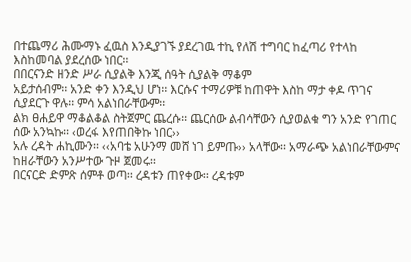በተጨማሪ ሕሙማኑ ፈዉስ እንዲያገኙ ያደረገዉ ተኪ የለሽ ተግባር ከፈጣሪ የተላከ እስከመባል ያደረሰው ነበር፡፡
በበርናንድ ዘንድ ሥራ ሲያልቅ እንጂ ሰዓት ሲያልቅ ማቆም
አይታሰብም፡፡ አንድ ቀን እንዲህ ሆነ፡፡ እርሱና ተማሪዎቹ ከጠዋት እስከ ማታ ቀዶ ጥገና ሲያደርጉ ዋሉ፡፡ ምሳ አልነበራቸውም፡፡
ልክ ፀሐይዋ ማቆልቆል ስትጀምር ጨረሱ፡፡ ጨርሰው ልብሳቸውን ሲያወልቁ ግን አንድ የገጠር ሰው አንኳኩ፡፡ ‹ወረፋ እየጠበቅኩ ነበር››
አሉ ረዳት ሐኪሙን፡፡ ‹‹አባቴ አሁንማ መሸ ነገ ይምጡ›› አላቸው፡፡ አማራጭ አልነበራቸውምና ከዘራቸውን አንሥተው ጉዞ ጀመሩ፡፡
በርናርድ ድምጽ ሰምቶ ወጣ፡፡ ረዳቱን ጠየቀው፡፡ ረዳቱም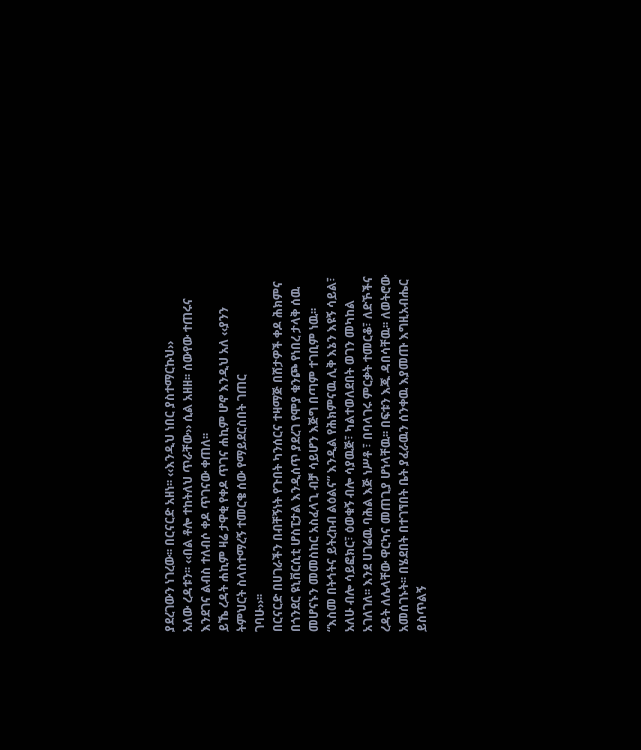ያደረገውን ነገረው፡፡ በርናርድ አዘነ፡፡ ‹‹እንዲህ ነበር ያስተማርኩህ››
አለው ረዳቱን፡፡ ‹‹በል ቶሎ ተከትለህ ጥራቸው›› ሲል አዘዘ፡፡ ሰውየው ተጠሩና እንደገና ልብስ ተለብሶ ቀዶ ጥገናው ቀጠለ፡፡
ይኼ ረዳት ሐኪም ዛሬ ታዋቂ የቀዶ ጥገና ሐኪም ሆኖ እንዲህ አለ ‹‹ያንን ትምህርት ስላስተማረኝ ተመርቄ ሰው የማይደርስበት ገጠር
ገባሁ››፡፡
በርናርድ በሀገራችን በብቸኝነት የጉበት ካንሰርና ተዛማጅ በሸታዎች ቀዶ ሕክምና በጎንደር ዩኒቨርሲቲ ሆስፒታል እንዲሰጥ ያደረገ የሞያ ቁንጮ የነበረ ታላቅ ሰዉ መሆናኑን መመስከር አስፈላጊ ብቻ ሳይሆን እጅግ በጣም ተገቢም ነዉ፡፡
“እስመ በትኅትና ይትረከብ ልዕልና” እንዲል የሕክምናዉ ሊቅ እኔን እዩኝ ሳይል፣ አለሁ ብሎ ሳይፎክር፣ ዕወቁኝ ብሎ ሳያዉጅ፣ ካልተወለደበት ወገን መካከል አገለገለ፡፡ እንደ ሀገሬዉ ባሕል እጅ ነሥቶ ፣ በባላገሩ ምርቃት ተመርቆ፣ ለድኾችና ረዳት ለሌላቸው ዋርካና መጠጊያ ሆነላቸዉ፡፡ በፍቱን እጁ ዳበሳቸዉ፡፡ ለወትሮው አመሰገኑት፡፡ በሄደበት በተገኘበት ቤት ያፈራዉን ሰንቀዉ እያመጡ እግዚአብሔር ይስጥልኝ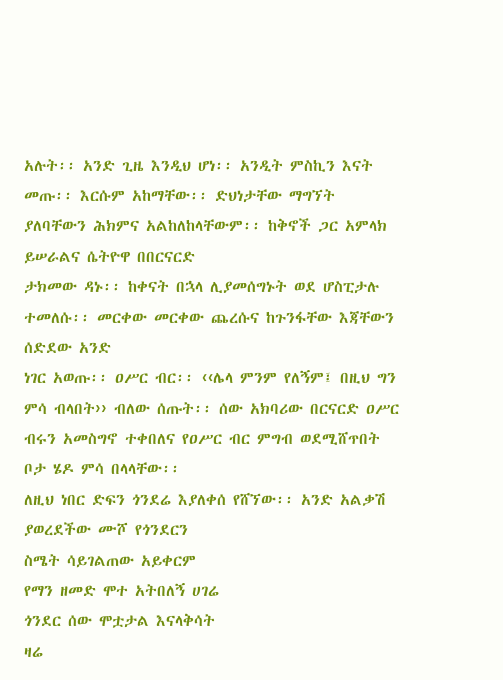አሉት፡፡ አንድ ጊዜ እንዲህ ሆነ፡፡ አንዲት ምስኪን እናት
መጡ፡፡ እርሱም አከማቸው፡፡ ድህነታቸው ማግኘት ያለባቸውን ሕክምና አልከለከላቸውም፡፡ ከቅኖች ጋር አምላክ ይሠራልና ሴትዮዋ በበርናርድ
ታክመው ዳኑ፡፡ ከቀናት በኋላ ሊያመሰግኑት ወደ ሆስፒታሉ ተመለሱ፡፡ መርቀው መርቀው ጨረሱና ከጉንፋቸው እጃቸውን ሰድደው አንድ
ነገር አወጡ፡፡ ዐሥር ብር፡፡ ‹‹ሌላ ምንም የለኝም፤ በዚህ ግን ምሳ ብላበት›› ብለው ሰጡት፡፡ ሰው አክባሪው በርናርድ ዐሥር
ብሩን አመስግኖ ተቀበለና የዐሥር ብር ምግብ ወደሚሸጥበት ቦታ ሄዶ ምሳ በላላቸው፡፡
ለዚህ ነበር ድፍን ጎንደሬ እያለቀሰ የሸኘው፡፡ አንድ አልቃሽ ያወረደችው ሙሾ የጎንደርን
ስሜት ሳይገልጠው አይቀርም
የማን ዘመድ ሞተ አትበለኝ ሀገሬ
ጎንደር ሰው ሞቷታል እናላቅሳት
ዛሬ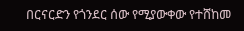በርናርድን የጎንደር ሰው የሚያውቀው የተሸከመ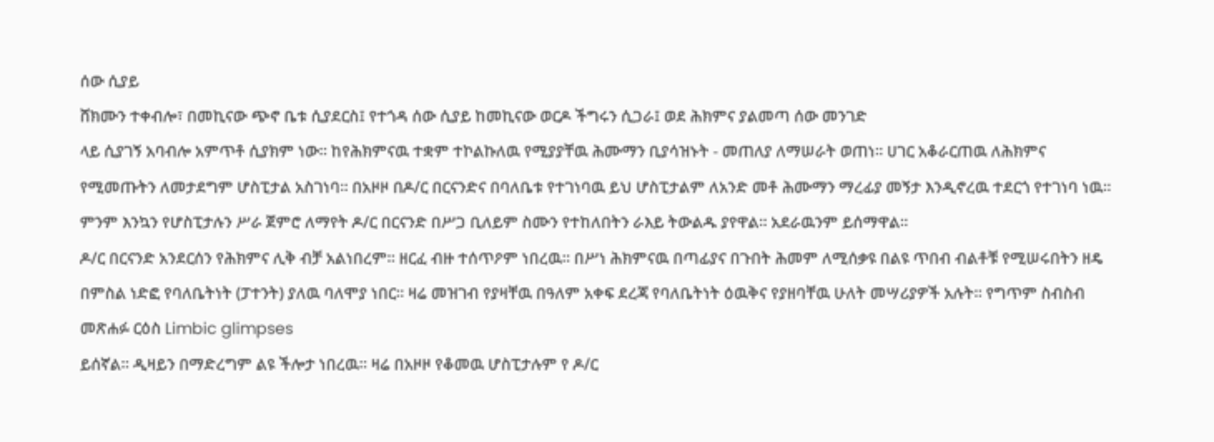ሰው ሲያይ
ሸክሙን ተቀብሎ፣ በመኪናው ጭኖ ቤቱ ሲያደርስ፤ የተጎዳ ሰው ሲያይ ከመኪናው ወርዶ ችግሩን ሲጋራ፤ ወደ ሕክምና ያልመጣ ሰው መንገድ
ላይ ሲያገኝ አባብሎ አምጥቶ ሲያክም ነው፡፡ ከየሕክምናዉ ተቋም ተኮልኩለዉ የሚያያቸዉ ሕሙማን ቢያሳዝኑት - መጠለያ ለማሠራት ወጠነ፡፡ ሀገር አቆራርጠዉ ለሕክምና የሚመጡትን ለመታደግም ሆስፒታል አስገነባ፡፡ በአዞዞ በዶ/ር በርናንድና በባለቤቱ የተገነባዉ ይህ ሆስፒታልም ለአንድ መቶ ሕሙማን ማረፊያ መኝታ እንዲኖረዉ ተደርጎ የተገነባ ነዉ፡፡ ምንም እንኳን የሆስፒታሉን ሥራ ጀምሮ ለማየት ዶ/ር በርናንድ በሥጋ ቢለይም ስሙን የተከለበትን ራእይ ትውልዱ ያየዋል፡፡ አደራዉንም ይሰማዋል፡፡
ዶ/ር በርናንድ አንደርሰን የሕክምና ሊቅ ብቻ አልነበረም፡፡ ዘርፈ ብዙ ተሰጥዖም ነበረዉ፡፡ በሥነ ሕክምናዉ በጣፊያና በጉበት ሕመም ለሚሰቃዩ በልዩ ጥበብ ብልቶቹ የሚሠሩበትን ዘዴ በምስል ነድፎ የባለቤትነት (ፓተንት) ያለዉ ባለሞያ ነበር፡፡ ዛሬ መዝገብ የያዛቸዉ በዓለም አቀፍ ደረጃ የባለቤትነት ዕዉቅና የያዘባቸዉ ሁለት መሣሪያዎች አሉት፡፡ የግጥም ስብስብ መጽሐፉ ርዕስ Limbic glimpses
ይሰኛል፡፡ ዲዛይን በማድረግም ልዩ ችሎታ ነበረዉ፡፡ ዛሬ በአዞዞ የቆመዉ ሆስፒታሉም የ ዶ/ር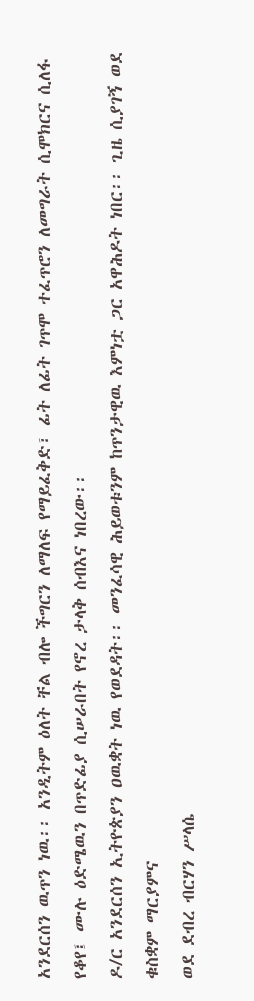አንደርሰን ዉጥን ነዉ፡፡ አንዲትም ዕለት ቸል ብሎ ችግርን ለማለፍ የማይፈቅድ፣ ፊት ለፊት ገጥሞ ተፈጥሮን ለመግራት ሲሞክርና ሲለፋ የቆየ፤ ሙሉ ዕድሜዉን በጥድፊያ ሲሠራበት የኖረ ታላቅ ሰብእና ነበረው፡፡
ዶ/ር አንደርሰን ኢትዮጵያን ዐዉቋት ነዉ የወደዳት፡፡ መንፈሳዊ ሕይወቱንም ከጥንታዊዉ እምነቷ ጋር አዋሕዶት ነበር፡፡ ጊዜ ሲያገኝ ወደ ቁስቋም ማርያምና
ወደ ደብረ ብርሃን ሥላሴ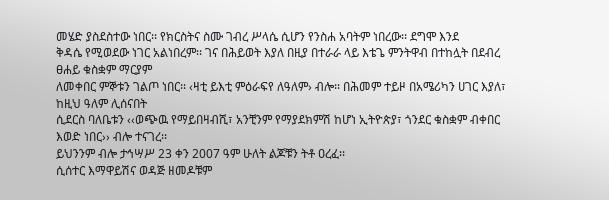መሄድ ያስደስተው ነበር፡፡ የክርስትና ስሙ ገብረ ሥላሴ ሲሆን የንስሐ አባትም ነበረው፡፡ ደግሞ እንደ
ቅዳሴ የሚወደው ነገር አልነበረም፡፡ ገና በሕይወት እያለ በዚያ በተራራ ላይ እቴጌ ምንትዋብ በተከሏት በደብረ ፀሐይ ቁስቋም ማርያም
ለመቀበር ምኞቱን ገልጦ ነበር፡፡ ‹ዛቲ ይእቲ ምዕራፍየ ለዓለም› ብሎ፡፡ በሕመም ተይዞ በአሜሪካን ሀገር እያለ፣ ከዚህ ዓለም ሊሰናበት
ሲደርስ ባለቤቱን ‹‹ወጭዉ የማይበዛብሺ፣ አንቺንም የማያደክምሽ ከሆነ ኢትዮጵያ፣ ጎንደር ቁስቋም ብቀበር እወድ ነበር›› ብሎ ተናገረ፡፡
ይህንንም ብሎ ታኅሣሥ 23 ቀን 2007 ዓም ሁለት ልጆቹን ትቶ ዐረፈ፡፡
ሲሰተር እማዋይሽና ወዳጅ ዘመዶቹም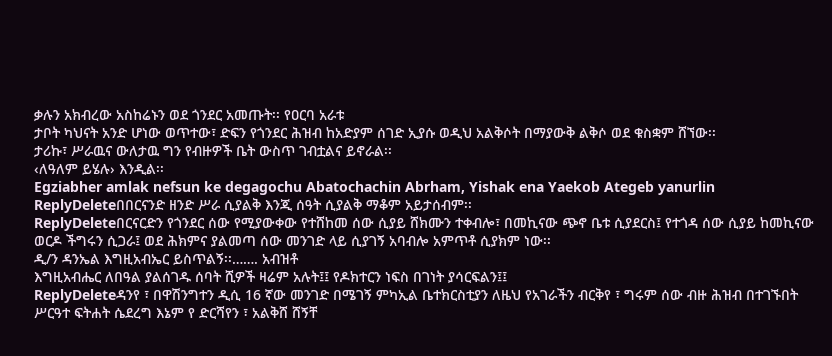ቃሉን አክብረው አስከሬኑን ወደ ጎንደር አመጡት፡፡ የዐርባ አራቱ
ታቦት ካህናት አንድ ሆነው ወጥተው፣ ድፍን የጎንደር ሕዝብ ከአድያም ሰገድ ኢያሱ ወዲህ አልቅሶት በማያውቅ ልቅሶ ወደ ቁስቋም ሸኘው፡፡
ታሪኩ፣ ሥራዉና ውለታዉ ግን የብዙዎች ቤት ውስጥ ገብቷልና ይኖራል፡፡
‹ለዓለም ይሄሉ› እንዲል፡፡
Egziabher amlak nefsun ke degagochu Abatochachin Abrham, Yishak ena Yaekob Ategeb yanurlin
ReplyDeleteበበርናንድ ዘንድ ሥራ ሲያልቅ እንጂ ሰዓት ሲያልቅ ማቆም አይታሰብም፡፡
ReplyDeleteበርናርድን የጎንደር ሰው የሚያውቀው የተሸከመ ሰው ሲያይ ሸክሙን ተቀብሎ፣ በመኪናው ጭኖ ቤቱ ሲያደርስ፤ የተጎዳ ሰው ሲያይ ከመኪናው ወርዶ ችግሩን ሲጋራ፤ ወደ ሕክምና ያልመጣ ሰው መንገድ ላይ ሲያገኝ አባብሎ አምጥቶ ሲያክም ነው፡፡
ዲ/ን ዳንኤል እግዚአብኤር ይስጥልኝ፡፡……. አብዝቶ
እግዚአብሔር ለበዓል ያልሰገዱ ሰባት ሺዎች ዛሬም አሉት፤፤ የዶክተርን ነፍስ በገነት ያሳርፍልን፤፤
ReplyDeleteዳንየ ፣ በዋሽንግተን ዲሲ 16 ኛው መንገድ በሜገኝ ምካኢል ቤተክርስቲያን ለዜህ የአገራችን ብርቅየ ፣ ግሩም ሰው ብዙ ሕዝብ በተገኙበት ሥርዓተ ፍትሐት ሴደረግ እኔም የ ድርሻየን ፣ አልቅሸ ሸኝቸ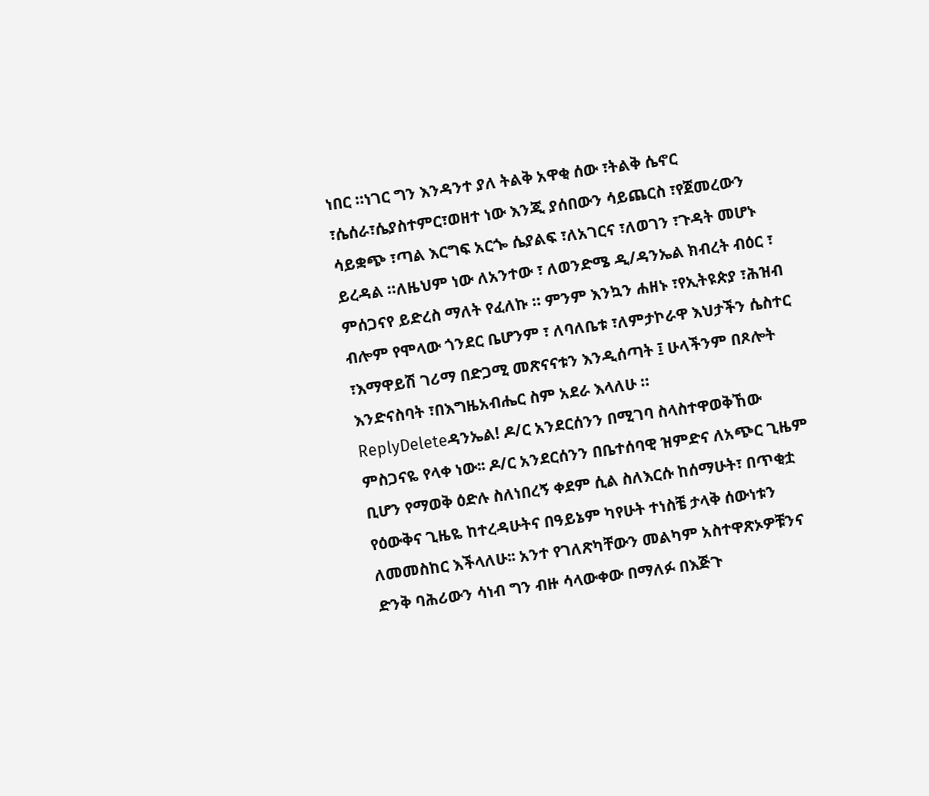ነበር ።ነገር ግን እንዳንተ ያለ ትልቅ አዋቂ ሰው ፣ትልቅ ሴኖር ፣ሴሰራ፣ሴያስተምር፣ወዘተ ነው እንጂ ያሰበውን ሳይጨርስ ፣የጀመረውን ሳይቋጭ ፣ጣል እርግፍ አርጐ ሴያልፍ ፣ለአገርና ፣ለወገን ፣ጉዳት መሆኑ ይረዳል ።ለዜህም ነው ለአንተው ፣ ለወንድሜ ዲ/ዳንኤል ክብረት ብዕር ፣ ምሰጋናየ ይድረስ ማለት የፈለኩ ። ምንም እንኳን ሐዘኑ ፣የኢትዩጵያ ፣ሕዝብ ብሎም የሞላው ጎንደር ቤሆንም ፣ ለባለቤቱ ፣ለምታኮራዋ እህታችን ሴስተር ፣እማዋይሽ ገሪማ በድጋሚ መጽናናቱን እንዲሰጣት ፤ ሁላችንም በጾሎት እንድናስባት ፣በእግዜአብሔር ስም አደራ እላለሁ ።
ReplyDeleteዳንኤል! ዶ/ር አንደርሰንን በሚገባ ስላስተዋወቅኸው ምስጋናዬ የላቀ ነው፡፡ ዶ/ር አንደርሰንን በቤተሰባዊ ዝምድና ለአጭር ጊዜም ቢሆን የማወቅ ዕድሉ ስለነበረኝ ቀደም ሲል ስለእርሱ ከሰማሁት፣ በጥቂቷ የዕውቅና ጊዜዬ ከተረዳሁትና በዓይኔም ካየሁት ተነስቼ ታላቅ ሰውነቱን ለመመስከር እችላለሁ፡፡ አንተ የገለጽካቸውን መልካም አስተዋጽኦዎቹንና ድንቅ ባሕሪውን ሳነብ ግን ብዙ ሳላውቀው በማለፉ በእጅጉ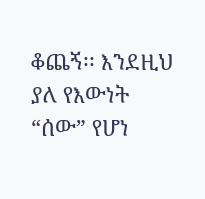ቆጨኝ፡፡ እንደዚህ ያለ የእውነት “ሰው” የሆነ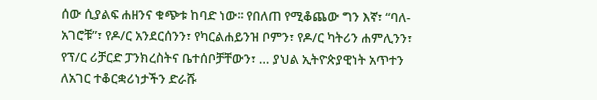ሰው ሲያልፍ ሐዘንና ቁጭቱ ከባድ ነው፡፡ የበለጠ የሚቆጨው ግን እኛ፣ “ባለ-አገሮቹ”፣ የዶ/ር አንደርሰንን፣ የካርልሐይንዝ ቦምን፣ የዶ/ር ካትሪን ሐምሊንን፣ የፕ/ር ሪቻርድ ፓንክረስትና ቤተሰቦቻቸውን፣ … ያህል ኢትዮጵያዊነት አጥተን ለአገር ተቆርቋሪነታችን ድራሹ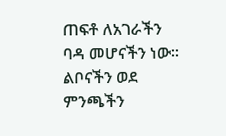ጠፍቶ ለአገራችን ባዳ መሆናችን ነው፡፡ ልቦናችን ወደ ምንጫችን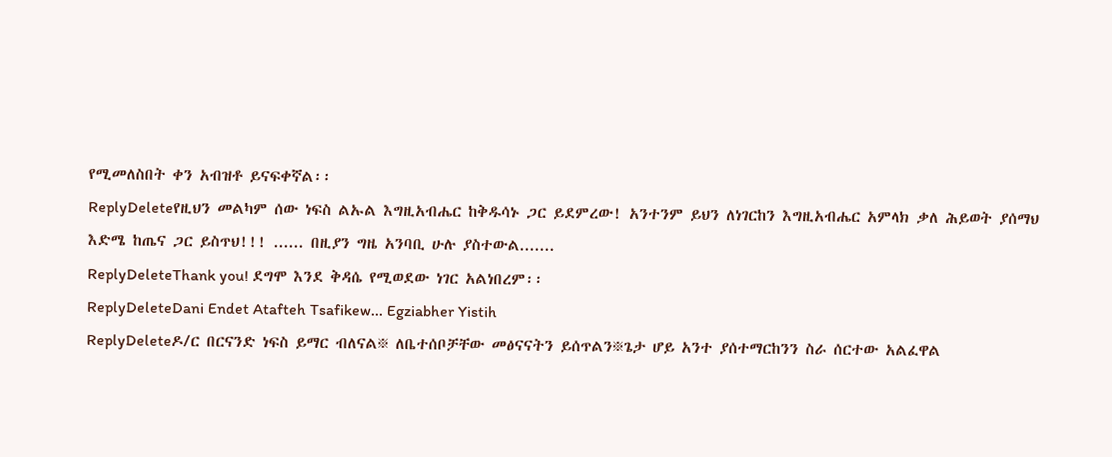የሚመለስበት ቀን አብዝቶ ይናፍቀኛል፡፡
ReplyDeleteየዚህን መልካም ሰው ነፍስ ልኡል እግዚአብሔር ከቅዱሳኑ ጋር ይደምረው! አንተንም ይህን ለነገርከን እግዚአብሔር አምላክ ቃለ ሕይወት ያሰማህ እድሜ ከጤና ጋር ይስጥህ!!! ...... በዚያን ግዜ አንባቢ ሁሉ ያስተውል.......
ReplyDeleteThank you! ደግሞ እንደ ቅዳሴ የሚወደው ነገር አልነበረም፡፡
ReplyDeleteDani Endet Atafteh Tsafikew... Egziabher Yistih
ReplyDeleteዶ/ር በርናንድ ነፍስ ይማር ብለናል፠ ለቤተሰቦቻቸው መፅናናትን ይሰጥልን፠ጌታ ሆይ አንተ ያሰተማርከንን ስራ ሰርተው አልፈዋል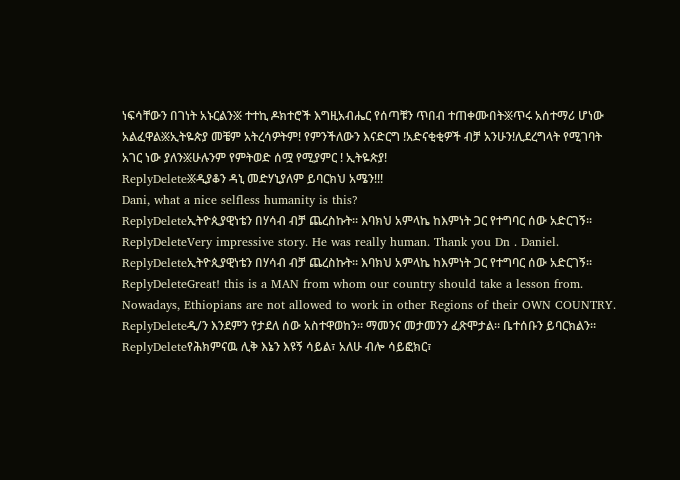ነፍሳቸውን በገነት አኑርልን፠ ተተኪ ዶክተሮች እግዚአብሔር የሰጣቹን ጥበብ ተጠቀሙበት፠ጥሩ አሰተማሪ ሆነው አልፈዋል፠ኢትዬጵያ መቼም አትረሳዎትም! የምንችለውን እናድርግ !አድናቂቂዎች ብቻ አንሁን!ሊደረግላት የሚገባት አገር ነው ያለን፠ሁሉንም የምትወድ ሰሟ የሚያምር ! ኢትዬጵያ!
ReplyDelete፠ዲያቆን ዳኒ መድሃኒያለም ይባርክህ አሜን!!!
Dani, what a nice selfless humanity is this?
ReplyDeleteኢትዮጲያዊነቴን በሃሳብ ብቻ ጨረስኩት፡፡ እባክህ አምላኬ ከእምነት ጋር የተግባር ሰው አድርገኝ፡፡
ReplyDeleteVery impressive story. He was really human. Thank you Dn . Daniel.
ReplyDeleteኢትዮጲያዊነቴን በሃሳብ ብቻ ጨረስኩት፡፡ እባክህ አምላኬ ከእምነት ጋር የተግባር ሰው አድርገኝ፡፡
ReplyDeleteGreat! this is a MAN from whom our country should take a lesson from. Nowadays, Ethiopians are not allowed to work in other Regions of their OWN COUNTRY.
ReplyDeleteዲ/ን እንደምን የታደለ ሰው አስተዋወከን። ማመንና መታመንን ፈጽሞታል። ቤተሰቡን ይባርክልን።
ReplyDeleteየሕክምናዉ ሊቅ እኔን እዩኝ ሳይል፣ አለሁ ብሎ ሳይፎክር፣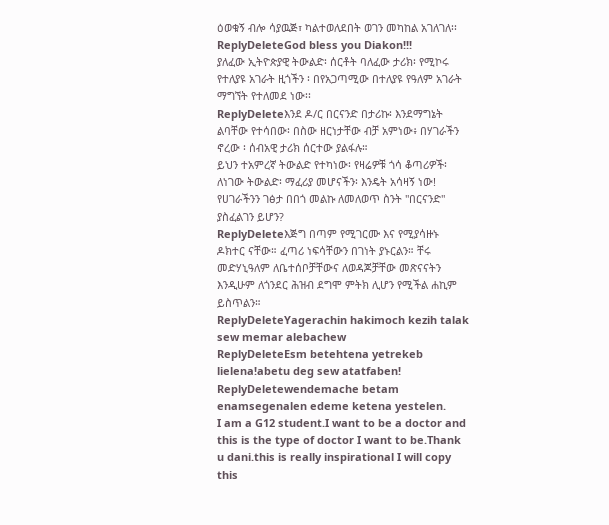ዕወቁኝ ብሎ ሳያዉጅ፣ ካልተወለደበት ወገን መካከል አገለገለ፡፡
ReplyDeleteGod bless you Diakon!!!
ያለፈው ኢትዮጵያዊ ትውልድ፡ ሰርቶት ባለፈው ታሪክ፡ የሚኮሩ የተለያዩ አገራት ዚጎችን ፡ በየአጋጣሚው በተለያዩ የዓለም አገራት ማግኘት የተለመደ ነው፡፡
ReplyDeleteእንደ ዶ/ር በርናንድ በታሪኩ፡ እንደማግኔት ልባቸው የተሳበው፡ በስው ዘርነታቸው ብቻ አምነው፥ በሃገራችን ኖረው ፡ ሰብአዊ ታሪክ ሰርተው ያልፋሉ።
ይህን ተአምረኛ ትውልድ የተካነው፡ የዛሬዎቹ ጎሳ ቆጣሪዎች፡ ለነገው ትውልድ፡ ማፈሪያ መሆናችን፡ እንዴት አሳዛኝ ነው!
የሀገራችንን ገፅታ በበጎ መልኩ ለመለወጥ ስንት "በርናንድ" ያስፈልገን ይሆን?
ReplyDeleteእጅግ በጣም የሚገርሙ እና የሚያሳዙኑ ዶክተር ናቸው። ፈጣሪ ነፍሳቸውን በገነት ያኑርልን። ቸሩ መድሃኒዓለም ለቤተሰቦቻቸውና ለወዳጆቻቸው መጽናናትን እንዲሁም ለጎንደር ሕዝብ ደግሞ ምትክ ሊሆን የሚችል ሐኪም ይስጥልን።
ReplyDeleteYagerachin hakimoch kezih talak sew memar alebachew
ReplyDeleteEsm betehtena yetrekeb lielena!abetu deg sew atatfaben!
ReplyDeletewendemache betam enamsegenalen edeme ketena yestelen.
I am a G12 student.I want to be a doctor and this is the type of doctor I want to be.Thank u dani.this is really inspirational I will copy this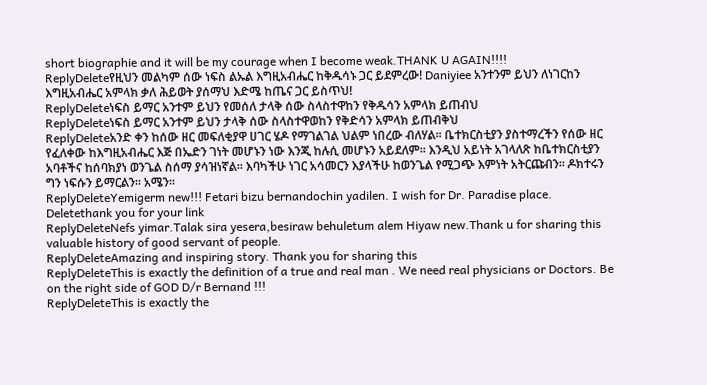short biographie and it will be my courage when I become weak.THANK U AGAIN!!!!
ReplyDeleteየዚህን መልካም ሰው ነፍስ ልኡል እግዚአብሔር ከቅዱሳኑ ጋር ይደምረው! Daniyiee አንተንም ይህን ለነገርከን እግዚአብሔር አምላክ ቃለ ሕይወት ያሰማህ እድሜ ከጤና ጋር ይስጥህ!
ReplyDeleteነፍስ ይማር አንተም ይህን የመሰለ ታላቅ ሰው ስላስተዋከን የቅዱሳን አምላክ ይጠብህ
ReplyDeleteነፍስ ይማር አንተም ይህን ታላቅ ሰው ስላስተዋወከን የቅድሳን አምላክ ይጠብቅህ
ReplyDeleteአንድ ቀን ከሰው ዘር መፍለቂያዋ ሀገር ሄዶ የማገልገል ህልም ነበረው ብለሃል፡፡ ቤተክርስቲያን ያስተማረችን የሰው ዘር የፈለቀው ከእግዚአብሔር እጅ በኤድን ገነት መሆኑን ነው እንጂ ከሉሲ መሆኑን አይደለም፡፡ እንዲህ አይነት አገላለጽ ከቤተክርስቲያን አባቶችና ከሰባክያነ ወንጌል ስሰማ ያሳዝነኛል፡፡ እባካችሁ ነገር አሳመርን እያላችሁ ከወንጌል የሚጋጭ እምነት አትርጩብን፡፡ ዶክተሩን ግን ነፍሱን ይማርልን፡፡ አሜን፡፡
ReplyDeleteYemigerm new!!! Fetari bizu bernandochin yadilen. I wish for Dr. Paradise place.
Deletethank you for your link
ReplyDeleteNefs yimar.Talak sira yesera,besiraw behuletum alem Hiyaw new.Thank u for sharing this valuable history of good servant of people.
ReplyDeleteAmazing and inspiring story. Thank you for sharing this
ReplyDeleteThis is exactly the definition of a true and real man . We need real physicians or Doctors. Be on the right side of GOD D/r Bernand !!!
ReplyDeleteThis is exactly the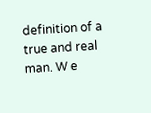definition of a true and real man. W e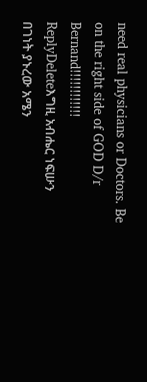need real physicians or Doctors. Be on the right side of GOD D/r Bernand!!!!!!!!!!!!
ReplyDeleteእግዚ አብሔር ነፍሡን በገነት ያኑረው አሜን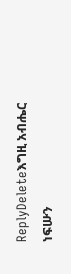ReplyDeleteእግዚ አብሔር ነፍሡን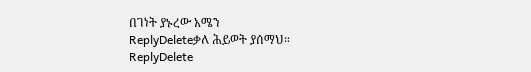በገነት ያኑረው አሜን
ReplyDeleteቃለ ሕይወት ያሰማህ።
ReplyDelete